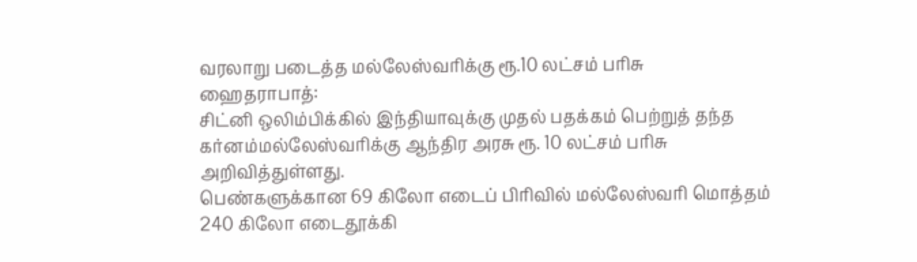வரலாறு படைத்த மல்லேஸ்வரிக்கு ரூ.10 லட்சம் பரிசு
ஹைதராபாத்:
சிட்னி ஒலிம்பிக்கில் இந்தியாவுக்கு முதல் பதக்கம் பெற்றுத் தந்த கர்னம்மல்லேஸ்வரிக்கு ஆந்திர அரசு ரூ. 10 லட்சம் பரிசு அறிவித்துள்ளது.
பெண்களுக்கான 69 கிலோ எடைப் பிரிவில் மல்லேஸ்வரி மொத்தம் 240 கிலோ எடைதூக்கி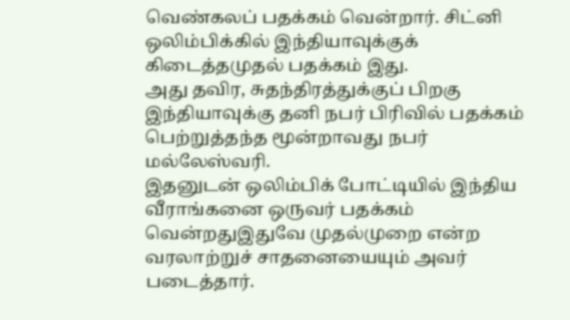வெண்கலப் பதக்கம் வென்றார். சிட்னி ஒலிம்பிக்கில் இந்தியாவுக்குக் கிடைத்தமுதல் பதக்கம் இது.
அது தவிர, சுதந்திரத்துக்குப் பிறகு இந்தியாவுக்கு தனி நபர் பிரிவில் பதக்கம் பெற்றுத்தந்த மூன்றாவது நபர் மல்லேஸ்வரி.
இதனுடன் ஒலிம்பிக் போட்டியில் இந்திய வீராங்கனை ஒருவர் பதக்கம் வென்றதுஇதுவே முதல்முறை என்ற வரலாற்றுச் சாதனையையும் அவர் படைத்தார்.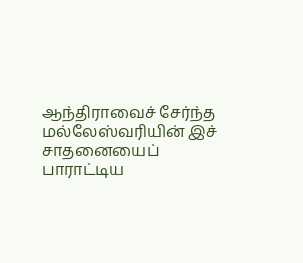ஆந்திராவைச் சேர்ந்த மல்லேஸ்வரியின் இச் சாதனையைப் பாராட்டிய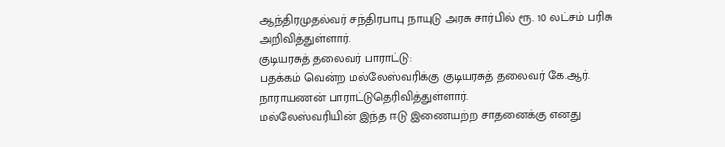ஆந்திரமுதல்வர் சந்திரபாபு நாயுடு அரசு சார்பில் ரூ. 10 லட்சம் பரிசு அறிவித்துள்ளார்.
குடியரசுத் தலைவர் பாராட்டு:
பதக்கம் வென்ற மல்லேஸ்வரிக்கு குடியரசுத் தலைவர் கே.ஆர். நாராயணன் பாராட்டுதெரிவித்துள்ளார்.
மல்லேஸ்வரியின் இந்த ஈடு இணையற்ற சாதனைக்கு எனது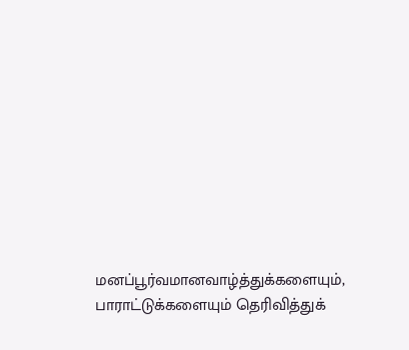மனப்பூர்வமானவாழ்த்துக்களையும், பாராட்டுக்களையும் தெரிவித்துக்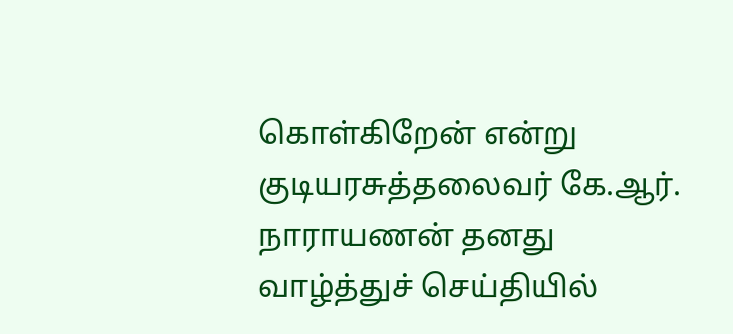கொள்கிறேன் என்று குடியரசுத்தலைவர் கே.ஆர். நாராயணன் தனது வாழ்த்துச் செய்தியில்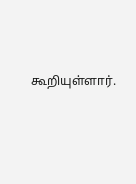கூறியுள்ளார்.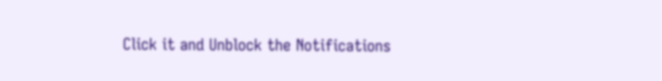Click it and Unblock the Notifications